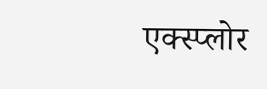एक्स्प्लोर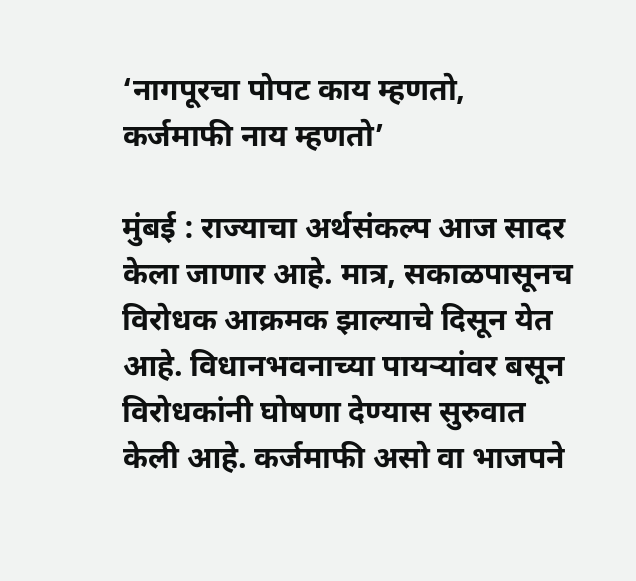‘नागपूरचा पोपट काय म्हणतो, कर्जमाफी नाय म्हणतो’

मुंबई : राज्याचा अर्थसंकल्प आज सादर केला जाणार आहे. मात्र, सकाळपासूनच विरोधक आक्रमक झाल्याचे दिसून येत आहे. विधानभवनाच्या पायऱ्यांवर बसून विरोधकांनी घोषणा देण्यास सुरुवात केली आहे. कर्जमाफी असो वा भाजपने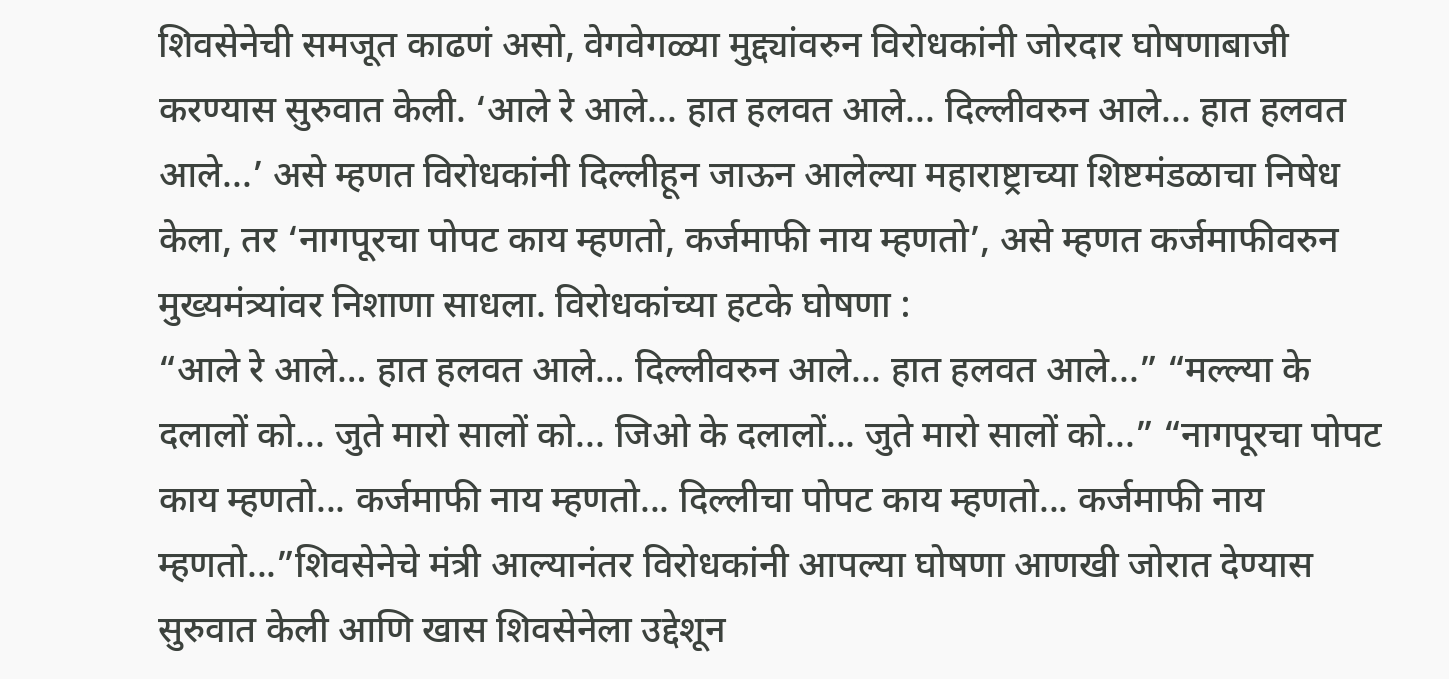शिवसेनेची समजूत काढणं असो, वेगवेगळ्या मुद्द्यांवरुन विरोधकांनी जोरदार घोषणाबाजी करण्यास सुरुवात केली. ‘आले रे आले... हात हलवत आले... दिल्लीवरुन आले... हात हलवत आले...’ असे म्हणत विरोधकांनी दिल्लीहून जाऊन आलेल्या महाराष्ट्राच्या शिष्टमंडळाचा निषेध केला, तर ‘नागपूरचा पोपट काय म्हणतो, कर्जमाफी नाय म्हणतो’, असे म्हणत कर्जमाफीवरुन मुख्यमंत्र्यांवर निशाणा साधला. विरोधकांच्या हटके घोषणा :
“आले रे आले… हात हलवत आले… दिल्लीवरुन आले... हात हलवत आले...” “मल्ल्या के दलालों को... जुते मारो सालों को... जिओ के दलालों... जुते मारो सालों को...” “नागपूरचा पोपट काय म्हणतो... कर्जमाफी नाय म्हणतो... दिल्लीचा पोपट काय म्हणतो... कर्जमाफी नाय म्हणतो...”शिवसेनेचे मंत्री आल्यानंतर विरोधकांनी आपल्या घोषणा आणखी जोरात देण्यास सुरुवात केली आणि खास शिवसेनेला उद्देशून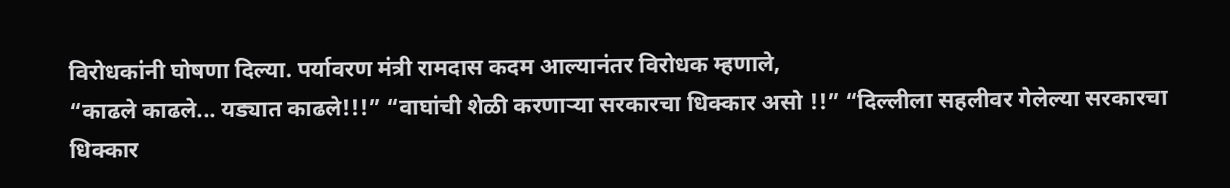विरोधकांनी घोषणा दिल्या. पर्यावरण मंत्री रामदास कदम आल्यानंतर विरोधक म्हणाले,
“काढले काढले... यड्यात काढले!!!” “वाघांची शेळी करणाऱ्या सरकारचा धिक्कार असो !!” “दिल्लीला सहलीवर गेलेल्या सरकारचा धिक्कार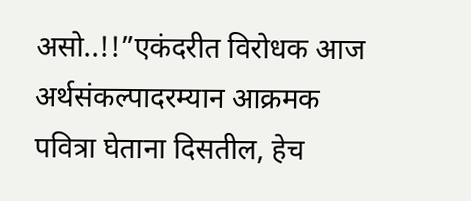असो..!!”एकंदरीत विरोधक आज अर्थसंकल्पादरम्यान आक्रमक पवित्रा घेताना दिसतील, हेच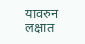यावरुन लक्षात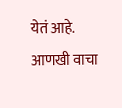येतं आहे.
आणखी वाचा